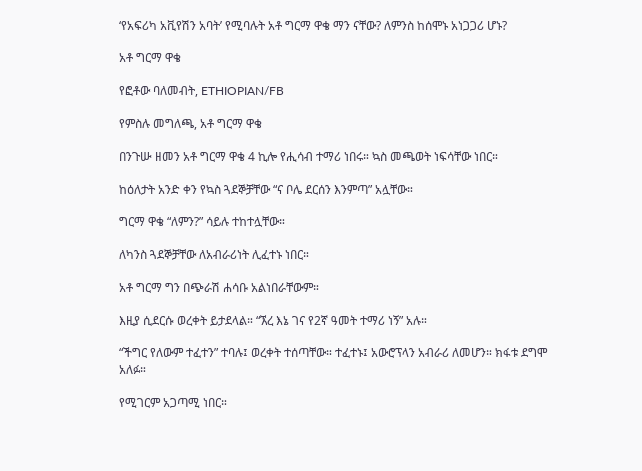‘የአፍሪካ አቪየሽን አባት’ የሚባሉት አቶ ግርማ ዋቄ ማን ናቸው? ለምንስ ከሰሞኑ አነጋጋሪ ሆኑ?

አቶ ግርማ ዋቄ

የፎቶው ባለመብት, ETHIOPIAN/FB

የምስሉ መግለጫ, አቶ ግርማ ዋቄ

በንጉሡ ዘመን አቶ ግርማ ዋቄ 4 ኪሎ የሒሳብ ተማሪ ነበሩ። ኳስ መጫወት ነፍሳቸው ነበር።

ከዕለታት አንድ ቀን የኳስ ጓደኞቻቸው “ና ቦሌ ደርሰን እንምጣ” አሏቸው።

ግርማ ዋቄ “ለምን?” ሳይሉ ተከተሏቸው።

ለካንስ ጓደኞቻቸው ለአብራሪነት ሊፈተኑ ነበር።

አቶ ግርማ ግን በጭራሽ ሐሳቡ አልነበራቸውም።

እዚያ ሲደርሱ ወረቀት ይታደላል። “ኧረ እኔ ገና የ2ኛ ዓመት ተማሪ ነኝ” አሉ።

“ችግር የለውም ተፈተን” ተባሉ፤ ወረቀት ተሰጣቸው። ተፈተኑ፤ አውሮፕላን አብራሪ ለመሆን። ክፋቱ ደግሞ አለፉ።

የሚገርም አጋጣሚ ነበር።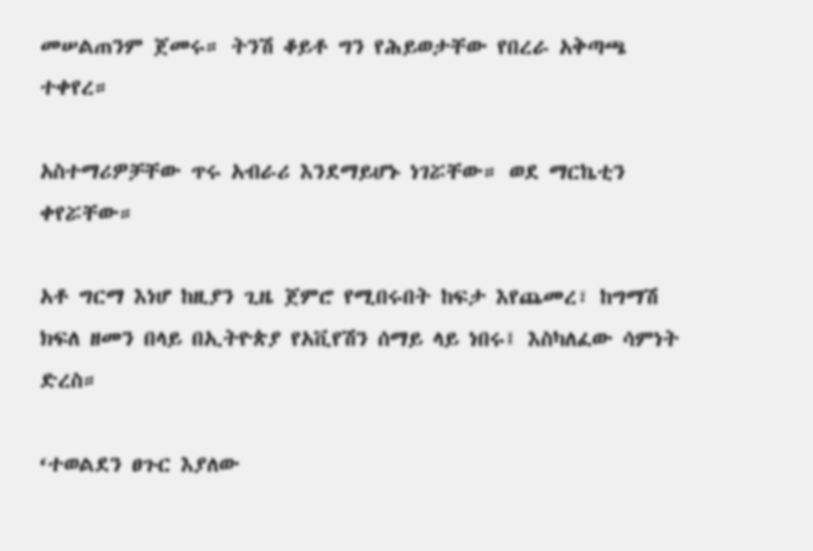መሠልጠንም ጀመሩ። ትንሽ ቆይቶ ግን የሕይወታቸው የበረራ አቅጣጫ ተቀየረ።

አስተማሪዎቻቸው ጥሩ አብራሪ እንደማይሆኑ ነገሯቸው። ወደ ማርኬቲን ቀየሯቸው።

አቶ ግርማ እነሆ ከዚያን ጊዜ ጀምሮ የሚበሩበት ከፍታ እየጨመረ፣ ከግማሽ ክፍለ ዘመን በላይ በኢትዮጵያ የአቪየሽን ሰማይ ላይ ነበሩ፤ እስካለፈው ሳምነት ድረስ።

‘ተወልደን ፀጉር እያለው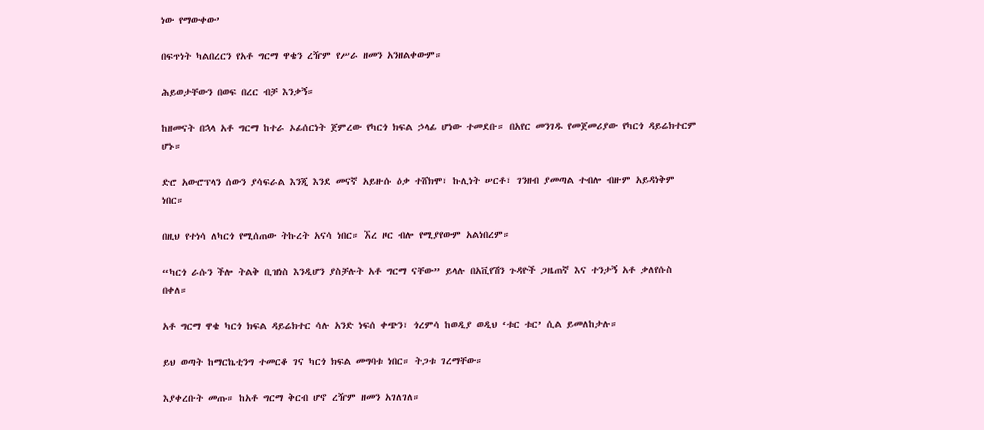ነው የማውቀው’

በፍጥነት ካልበረርን የአቶ ግርማ ዋቄን ረዥም የሥራ ዘመን አንዘልቀውም።

ሕይወታቸውን በወፍ በረር ብቻ እንቃኝ።

ከዘመናት በኋላ አቶ ግርማ ከተራ ኦፊሰርነት ጀምረው የካርጎ ክፍል ኃላፊ ሆነው ተመደቡ። በአየር መንገዱ የመጀመሪያው የካርጎ ዳይሬክተርም ሆኑ።

ድሮ አውሮፕላን ሰውን ያሳፍራል እንጂ እንደ መናኛ አይዙሱ ዕቃ ተሸክሞ፣ ኩሊነት ሠርቶ፣ ገንዘብ ያመጣል ተብሎ ብዙም አይዳነቅም ነበር።

በዚህ የተነሳ ለካርጎ የሚሰጠው ትኩረት አናሳ ነበር። ኧረ ዞር ብሎ የሚያየውም አልነበረም።

“ካርጎ ራሱን ችሎ ትልቅ ቢዝነስ እንዲሆን ያስቻሉት አቶ ግርማ ናቸው” ይላሉ በአቪየሽን ጉዳዮች ጋዜጠኛ እና ተንታኝ አቶ ቃለየሱስ በቀለ።

አቶ ግርማ ዋቄ ካርጎ ክፍል ዳይሬክተር ሳሉ አንድ ነፍሰ ቀጭን፣ ጎረምሳ ከወዲያ ወዲህ ‘ቱር ቱር’ ሲል ይመለከታሉ።

ይህ ወጣት ከማርኬቲንግ ተመርቆ ገና ካርጎ ክፍል መግባቱ ነበር። ትጋቱ ገረማቸው።

እያቀረቡት መጡ። ከአቶ ግርማ ቅርብ ሆኖ ረዥም ዘመን አገለገለ።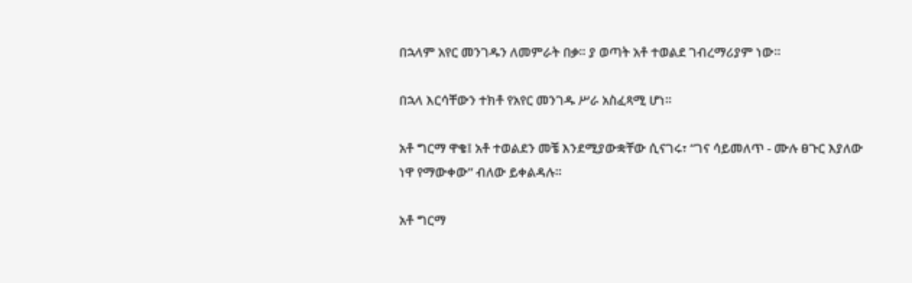በኋላም አየር መንገዱን ለመምራት በቃ። ያ ወጣት አቶ ተወልደ ገብረማሪያም ነው።

በኋላ እርሳቸውን ተክቶ የአየር መንገዱ ሥራ አስፈጻሚ ሆነ።

አቶ ግርማ ዋቄ፤ አቶ ተወልደን መቼ እንደሚያውቋቸው ሲናገሩ፣ “ገና ሳይመለጥ - ሙሉ ፀጉር እያለው ነዋ የማውቀው” ብለው ይቀልዳሉ።

አቶ ግርማ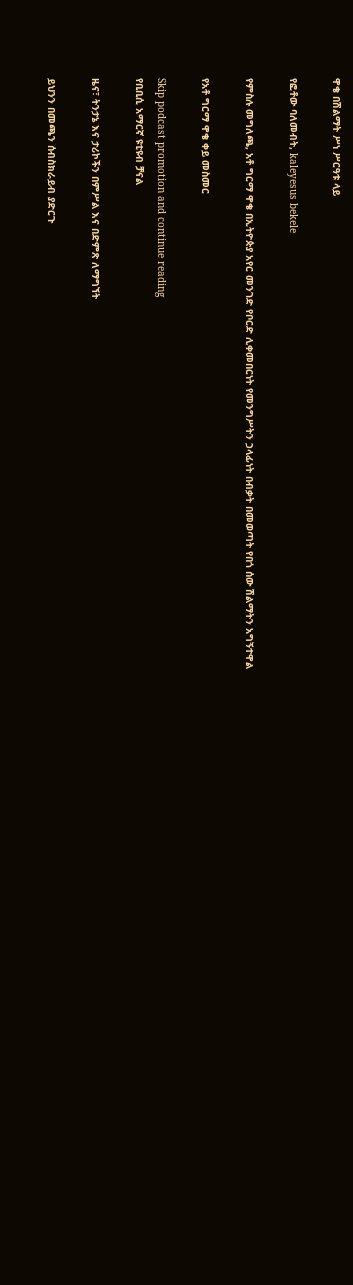ዋቄ በሽልማት ሥነ ሥርዓቱ ላይ

የፎቶው ባለመብት, kaleyesus bekele

የምስሉ መግለጫ, አቶ ግርማ ዋቄ በኢትዮጵያ አየር መንገድ የቦርድ ሊቀመበርነት የመንግሥትን ኃላፊነት በብቃት በመወጣት የበጎ ሰው ሽልማትን አግኝተዋል

የአቶ ግርማ ዋቄ ቀይ መስመር

Skip podcast promotion and continue reading
የቢቢሲ አማርኛ ዩቲዩብ ቻናል

ዜና፣ ትንታኔ እና ታሪኮችን በምሥል እና በድምጽ ለማግኘት

ይህንን በመጫን ሰብስክራይብ ያድርጉ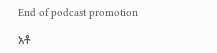End of podcast promotion

አቶ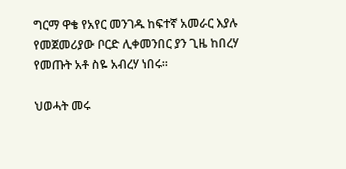ግርማ ዋቄ የአየር መንገዱ ከፍተኛ አመራር እያሉ የመጀመሪያው ቦርድ ሊቀመንበር ያን ጊዜ ከበረሃ የመጡት አቶ ስዬ አብረሃ ነበሩ።

ህወሓት መሩ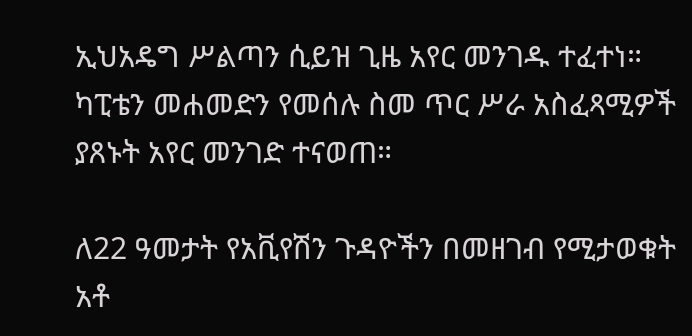ኢህአዴግ ሥልጣን ሲይዝ ጊዜ አየር መንገዱ ተፈተነ። ካፒቴን መሐመድን የመሰሉ ስመ ጥር ሥራ አስፈጻሚዎች ያጸኑት አየር መንገድ ተናወጠ።

ለ22 ዓመታት የአቪየሽን ጉዳዮችን በመዘገብ የሚታወቁት አቶ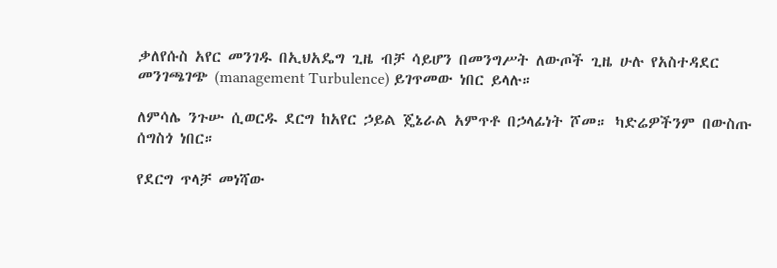ቃለየሱስ አየር መንገዱ በኢህአዴግ ጊዜ ብቻ ሳይሆን በመንግሥት ለውጦች ጊዜ ሁሉ የአስተዳደር መንገጫገጭ (management Turbulence) ይገጥመው ነበር ይላሉ።

ለምሳሌ ንጉሡ ሲወርዱ ደርግ ከአየር ኃይል ጄኔራል አምጥቶ በኃላፊነት ሾመ። ካድሬዎችንም በውስጡ ሰግስጎ ነበር።

የደርግ ጥላቻ መነሻው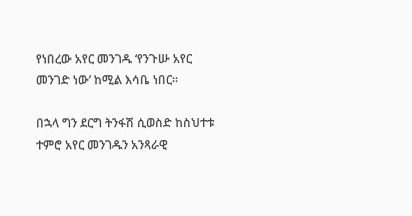የነበረው አየር መንገዱ ‘የንጉሡ አየር መንገድ ነው’ ከሚል እሳቤ ነበር።

በኋላ ግን ደርግ ትንፋሽ ሲወስድ ከስህተቱ ተምሮ አየር መንገዱን አንጻራዊ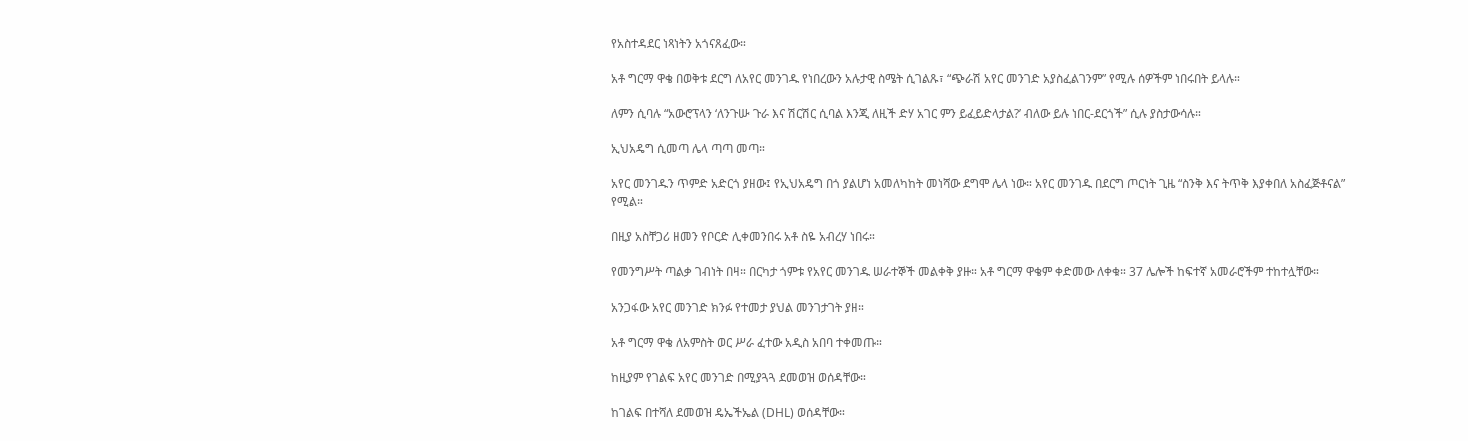የአስተዳደር ነጻነትን አጎናጸፈው።

አቶ ግርማ ዋቄ በወቅቱ ደርግ ለአየር መንገዱ የነበረውን አሉታዊ ስሜት ሲገልጹ፣ “ጭራሽ አየር መንገድ አያስፈልገንም” የሚሉ ሰዎችም ነበሩበት ይላሉ።

ለምን ሲባሉ “አውሮፕላን ‘ለንጉሡ ጉራ እና ሽርሽር ሲባል እንጂ ለዚች ድሃ አገር ምን ይፈይድላታል?’ ብለው ይሉ ነበር-ደርጎች” ሲሉ ያስታውሳሉ።

ኢህአዴግ ሲመጣ ሌላ ጣጣ መጣ።

አየር መንገዱን ጥምድ አድርጎ ያዘው፤ የኢህአዴግ በጎ ያልሆነ አመለካከት መነሻው ደግሞ ሌላ ነው። አየር መንገዱ በደርግ ጦርነት ጊዜ “ስንቅ እና ትጥቅ እያቀበለ አስፈጅቶናል” የሚል።

በዚያ አስቸጋሪ ዘመን የቦርድ ሊቀመንበሩ አቶ ስዬ አብረሃ ነበሩ።

የመንግሥት ጣልቃ ገብነት በዛ። በርካታ ጎምቱ የአየር መንገዱ ሠራተኞች መልቀቅ ያዙ። አቶ ግርማ ዋቄም ቀድመው ለቀቁ። 37 ሌሎች ከፍተኛ አመራሮችም ተከተሏቸው።

አንጋፋው አየር መንገድ ክንፉ የተመታ ያህል መንገታገት ያዘ።

አቶ ግርማ ዋቄ ለአምስት ወር ሥራ ፈተው አዲስ አበባ ተቀመጡ።

ከዚያም የገልፍ አየር መንገድ በሚያጓጓ ደመወዝ ወሰዳቸው።

ከገልፍ በተሻለ ደመወዝ ዴኤችኤል (DHL) ወሰዳቸው።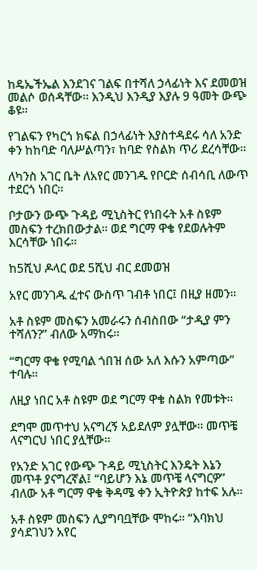ከዴኤችኤል እንደገና ገልፍ በተሻለ ኃላፊነት እና ደመወዝ መልሶ ወሰዳቸው። እንዲህ እንዲያ እያሉ 9 ዓመት ውጭ ቆዩ።

የገልፍን የካርጎ ክፍል በኃላፊነት እያስተዳደሩ ሳለ አንድ ቀን ከከባድ ባለሥልጣን፣ ከባድ የስልክ ጥሪ ደረሳቸው።

ለካንስ አገር ቤት ለአየር መንገዱ የቦርድ ሰብሳቢ ለውጥ ተደርጎ ነበር።

ቦታውን ውጭ ጉዳይ ሚኒስትር የነበሩት አቶ ስዩም መስፍን ተረክበውታል። ወደ ግርማ ዋቄ የደወሉትም እርሳቸው ነበሩ።

ከ5ሺህ ዶላር ወደ 5ሺህ ብር ደመወዝ

አየር መንገዱ ፈተና ውስጥ ገብቶ ነበር፤ በዚያ ዘመን።

አቶ ስዩም መስፍን አመራሩን ሰብስበው “ታዲያ ምን ተሻለን?” ብለው አማከሩ።

“ግርማ ዋቄ የሚባል ጎበዝ ሰው አለ እሱን አምጣው” ተባሉ።

ለዚያ ነበር አቶ ስዩም ወደ ግርማ ዋቄ ስልክ የመቱት።

ደግሞ መጥተህ አናግረኝ አይደለም ያሏቸው። መጥቼ ላናግርህ ነበር ያሏቸው።

የአንድ አገር የውጭ ጉዳይ ሚኒስትር እንዴት እኔን መጥቶ ያናግረኛል፤ “ባይሆን እኔ መጥቼ ላናግርዎ” ብለው አቶ ግርማ ዋቄ ቅዳሜ ቀን ኢትዮጵያ ከተፍ አሉ።

አቶ ስዩም መስፍን ሊያግባቧቸው ሞከሩ። “እባክህ ያሳደገህን አየር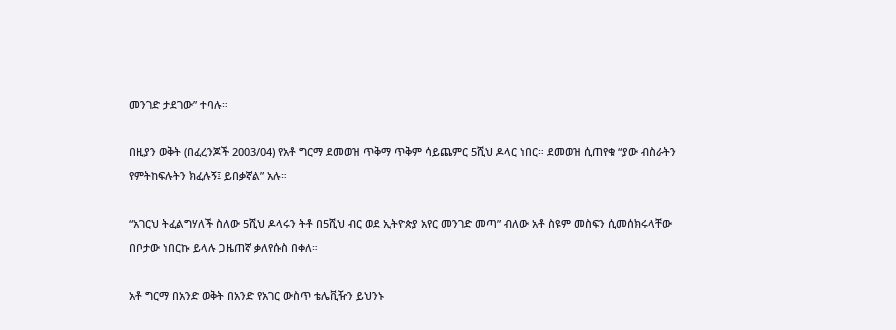መንገድ ታደገው” ተባሉ።

በዚያን ወቅት (በፈረንጆች 2003/04) የአቶ ግርማ ደመወዝ ጥቅማ ጥቅም ሳይጨምር 5ሺህ ዶላር ነበር። ደመወዝ ሲጠየቁ “ያው ብስራትን የምትከፍሉትን ክፈሉኝ፤ ይበቃኛል” አሉ።

“አገርህ ትፈልግሃለች ስለው 5ሺህ ዶላሩን ትቶ በ5ሺህ ብር ወደ ኢትዮጵያ አየር መንገድ መጣ” ብለው አቶ ስዩም መስፍን ሲመሰክሩላቸው በቦታው ነበርኩ ይላሉ ጋዜጠኛ ቃለየሱስ በቀለ።

አቶ ግርማ በአንድ ወቅት በአንድ የአገር ውስጥ ቴሌቪዥን ይህንኑ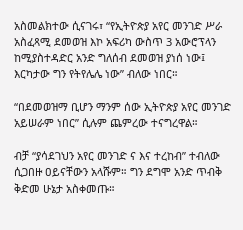አስመልክተው ሲናገሩ፣ “የኢትዮጵያ አየር መንገድ ሥራ አስፈጻሚ ደመወዝ እኮ አፍሪካ ውስጥ 3 አውሮፕላን ከሚያስተዳድር አንድ ግለሰብ ደመወዝ ያነሰ ነው፤ እርካታው ግን የትየሌሌ ነው” ብለው ነበር።

“በደመወዝማ ቢሆን ማንም ሰው ኢትዮጵያ አየር መንገድ አይሠራም ነበር” ሲሉም ጨምረው ተናግረዋል።

ብቻ “ያሳደገህን አየር መንገድ ና እና ተረከብ” ተብለው ሲጋበዙ ዐይናቸውን አላሹም። ግን ደግሞ አንድ ጥብቅ ቅድመ ሁኔታ አስቀመጡ።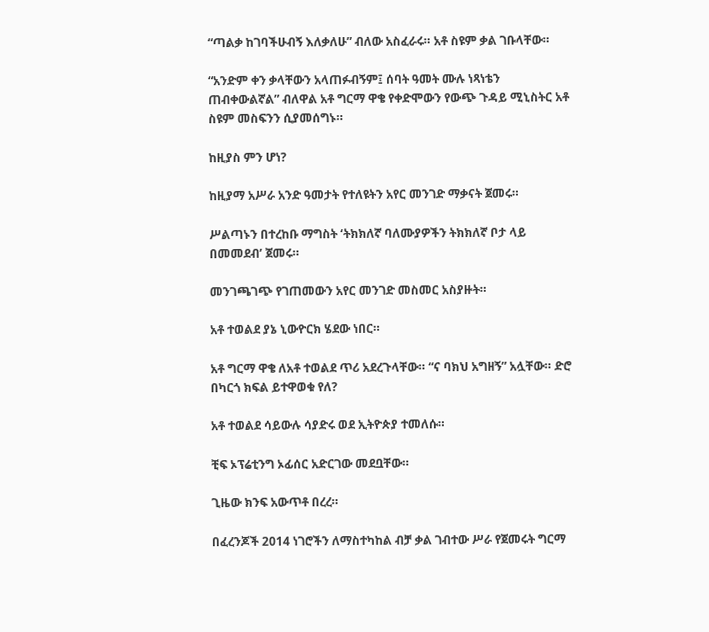“ጣልቃ ከገባችሁብኝ እለቃለሁ” ብለው አስፈራሩ። አቶ ስዩም ቃል ገቡላቸው።

“አንድም ቀን ቃላቸውን አላጠፉብኝም፤ ሰባት ዓመት ሙሉ ነጻነቴን ጠብቀውልኛል” ብለዋል አቶ ግርማ ዋቄ የቀድሞውን የውጭ ጉዳይ ሚኒስትር አቶ ስዩም መስፍንን ሲያመሰግኑ።

ከዚያስ ምን ሆነ?

ከዚያማ አሥራ አንድ ዓመታት የተለዩትን አየር መንገድ ማቃናት ጀመሩ።

ሥልጣኑን በተረከቡ ማግስት ‘ትክክለኛ ባለሙያዎችን ትክክለኛ ቦታ ላይ በመመደብ’ ጀመሩ።

መንገጫገጭ የገጠመውን አየር መንገድ መስመር አስያዙት።

አቶ ተወልደ ያኔ ኒውዮርክ ሄደው ነበር።

አቶ ግርማ ዋቄ ለአቶ ተወልደ ጥሪ አደረጉላቸው። “ና ባክህ አግዘኝ” አሏቸው። ድሮ በካርጎ ክፍል ይተዋወቁ የለ?

አቶ ተወልደ ሳይውሉ ሳያድሩ ወደ ኢትዮጵያ ተመለሱ።

ቺፍ ኦፕሬቲንግ ኦፊሰር አድርገው መደቧቸው።

ጊዜው ክንፍ አውጥቶ በረረ።

በፈረንጆች 2014 ነገሮችን ለማስተካከል ብቻ ቃል ገብተው ሥራ የጀመሩት ግርማ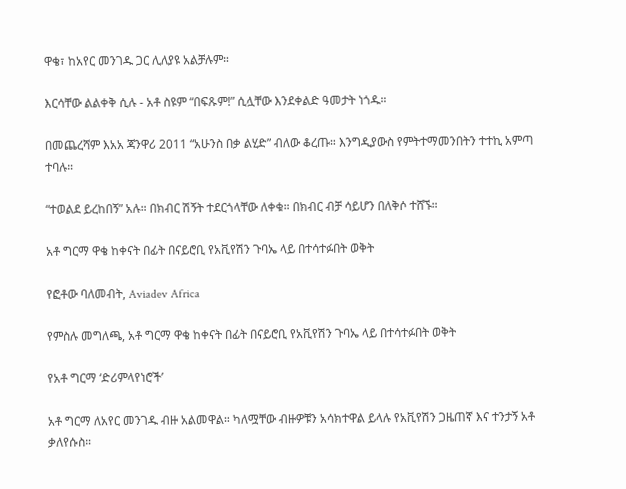ዋቄ፣ ከአየር መንገዱ ጋር ሊለያዩ አልቻሉም።

እርሳቸው ልልቀቅ ሲሉ - አቶ ስዩም “በፍጹም!” ሲሏቸው እንደቀልድ ዓመታት ነጎዱ።

በመጨረሻም እአአ ጃንዋሪ 2011 “አሁንስ በቃ ልሂድ” ብለው ቆረጡ። እንግዲያውስ የምትተማመንበትን ተተኪ አምጣ ተባሉ።

“ተወልደ ይረከበኝ” አሉ። በክብር ሽኝት ተደርጎላቸው ለቀቁ። በክብር ብቻ ሳይሆን በለቅሶ ተሸኙ።

አቶ ግርማ ዋቄ ከቀናት በፊት በናይሮቢ የአቪየሽን ጉባኤ ላይ በተሳተፉበት ወቅት

የፎቶው ባለመብት, Aviadev Africa

የምስሉ መግለጫ, አቶ ግርማ ዋቄ ከቀናት በፊት በናይሮቢ የአቪየሽን ጉባኤ ላይ በተሳተፉበት ወቅት

የአቶ ግርማ ‘ድሪምላየነሮች’

አቶ ግርማ ለአየር መንገዱ ብዙ አልመዋል። ካለሟቸው ብዙዎቹን አሳክተዋል ይላሉ የአቪየሽን ጋዜጠኛ እና ተንታኝ አቶ ቃለየሱስ።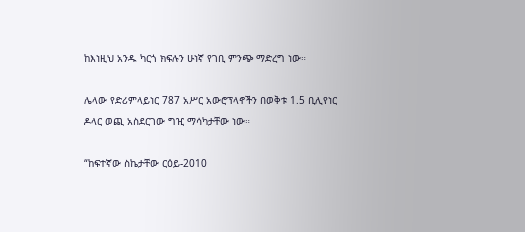ከእነዚህ አንዱ ካርጎ ክፍሉን ሁነኛ የገቢ ምንጭ ማድረግ ነው።

ሌላው የድሪምላይነር 787 አሥር አውሮፕላኖችን በወቅቱ 1.5 ቢሊየነር ዶላር ወጪ አስደርገው ግዢ ማሳካታቸው ነው።

“ከፍተኛው ስኬታቸው ርዕይ-2010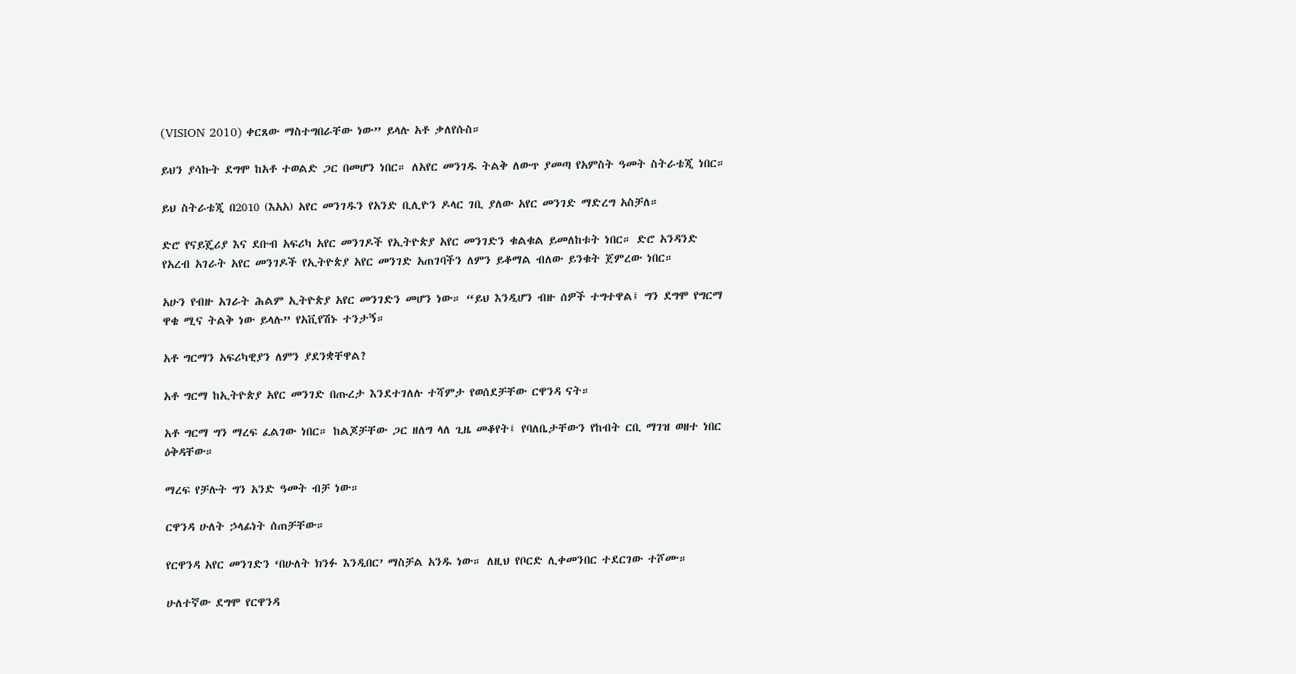(VISION 2010) ቀርጸው ማስተግበራቸው ነው” ይላሉ አቶ ቃለየሱስ።

ይህን ያሳኩት ደግሞ ከአቶ ተወልድ ጋር በመሆን ነበር። ለአየር መንገዱ ትልቅ ለውጥ ያመጣ የአምስት ዓመት ስትራቴጂ ነበር።

ይህ ስትራቴጂ በ2010 (እአአ) አየር መንገዱን የአንድ ቢሊዮን ዶላር ገቢ ያለው አየር መንገድ ማድረግ አስቻለ።

ድሮ የናይጄሪያ እና ደቡብ አፍሪካ አየር መንገዶች የኢትዮጵያ አየር መንገድን ቁልቁል ይመለከቱት ነበር። ድሮ አንዳንድ የአረብ አገራት አየር መንገዶች የኢትዮጵያ አየር መንገድ አጠገባችን ለምን ይቆማል ብለው ይንቁት ጀምረው ነበር።

አሁን የብዙ አገራት ሕልም ኢትዮጵያ አየር መንገድን መሆን ነው። “ይህ እንዲሆን ብዙ ሰዎች ተግተዋል፤ ግን ደግሞ የግርማ ዋቄ ሚና ትልቅ ነው ይላሉ” የአቪየሽኑ ተንታኝ።

አቶ ግርማን አፍሪካዊያን ለምን ያደንቋቸዋል?

አቶ ግርማ ከኢትዮጵያ አየር መንገድ በጡረታ እንደተገለሉ ተሻምታ የወሰደቻቸው ርዋንዳ ናት።

አቶ ግርማ ግን ማረፍ ፈልገው ነበር። ከልጆቻቸው ጋር ዘለግ ላለ ጊዜ መቆየት፤ የባለቤታቸውን የከብት ርቢ ማገዝ ወዘተ ነበር ዕቅዳቸው።

ማረፍ የቻሉት ግን አንድ ዓመት ብቻ ነው።

ርዋንዳ ሁለት ኃላፊነት ሰጠቻቸው።

የርዋንዳ አየር መንገድን ‘በሁለት ክንፉ እንዲበር’ ማስቻል አንዱ ነው። ለዚህ የቦርድ ሊቀመንበር ተደርገው ተሾሙ።

ሁለተኛው ደግሞ የርዋንዳ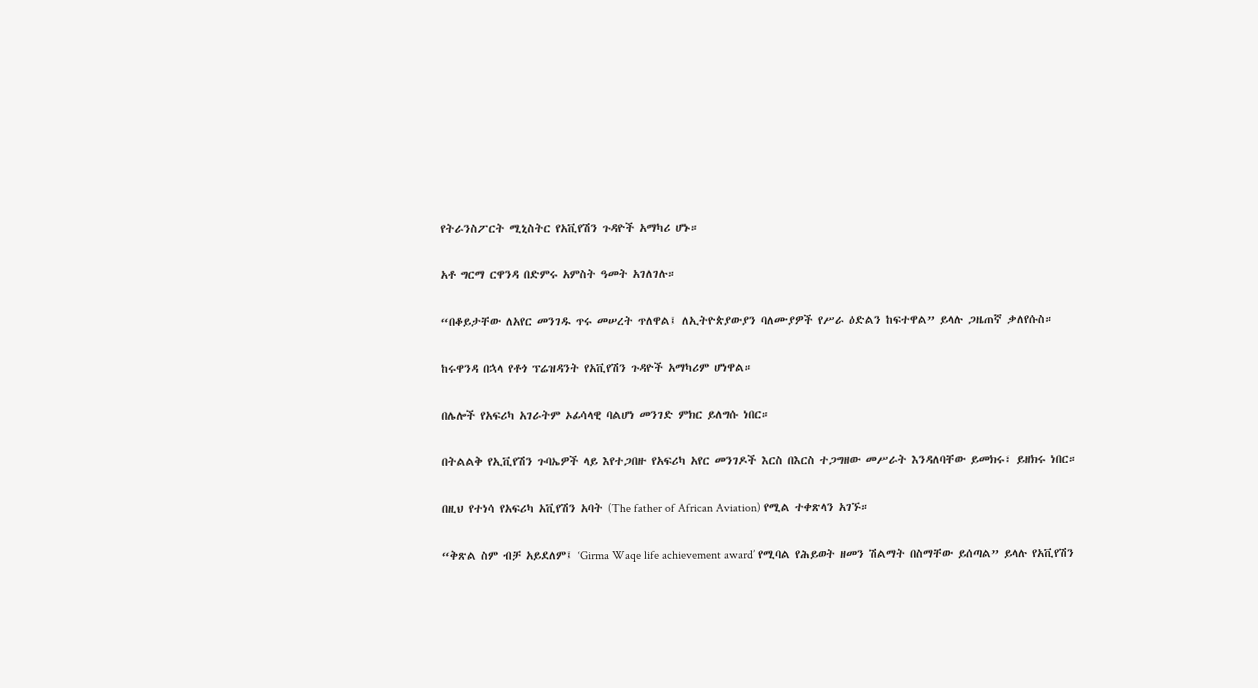የትራንስፖርት ሚኒስትር የአቪየሽን ጉዳዮች አማካሪ ሆኑ።

አቶ ግርማ ርዋንዳ በድምሩ አምስት ዓመት አገለገሉ።

“በቆይታቸው ለአየር መንገዱ ጥሩ መሠረት ጥለዋል፤ ለኢትዮጵያውያን ባለሙያዎች የሥራ ዕድልን ከፍተዋል” ይላሉ ጋዜጠኛ ቃለየሱስ።

ከሩዋንዳ በኋላ የቶጎ ፕሬዝዳንት የአቪየሽን ጉዳዮች አማካሪም ሆነዋል።

በሌሎች የአፍሪካ አገራትም ኦፊሳላዊ ባልሆነ መንገድ ምክር ይለግሱ ነበር።

በትልልቅ የኢቪየሽን ጉባኤዎች ላይ እየተጋበዙ የአፍሪካ አየር መንገዶች እርስ በእርስ ተጋግዘው መሥራት እንዳለባቸው ይመክሩ፣ ይዘክሩ ነበር።

በዚህ የተነሳ የአፍሪካ አቪየሽን አባት (The father of African Aviation) የሚል ተቀጽላን አገኙ።

“ቅጽል ስም ብቻ አይደለም፤ ‘Girma Waqe life achievement award’ የሚባል የሕይወት ዘመን ሽልማት በስማቸው ይሰጣል” ይላሉ የአቪየሽን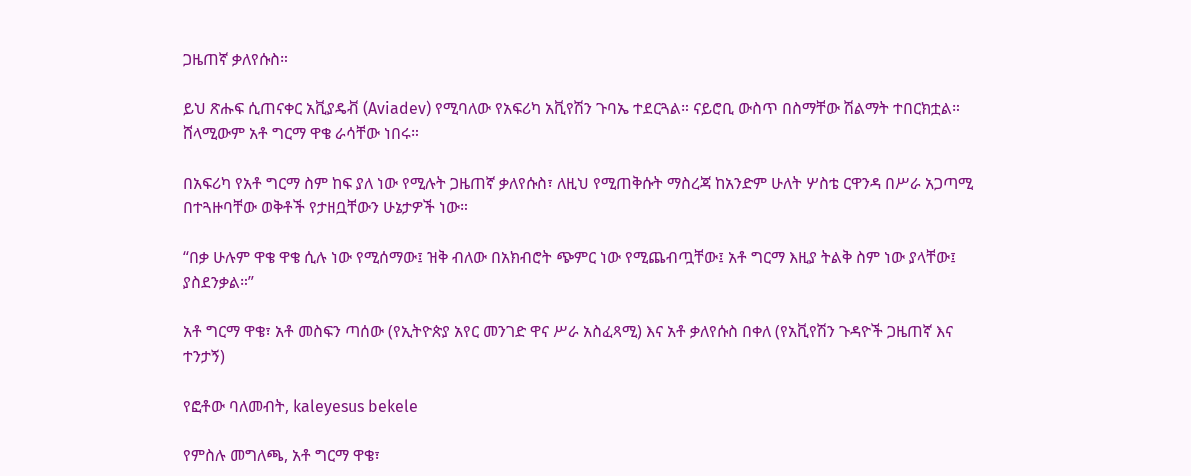ጋዜጠኛ ቃለየሱስ።

ይህ ጽሑፍ ሲጠናቀር አቪያዴቭ (Aviadev) የሚባለው የአፍሪካ አቪየሽን ጉባኤ ተደርጓል። ናይሮቢ ውስጥ በስማቸው ሽልማት ተበርክቷል። ሸላሚውም አቶ ግርማ ዋቄ ራሳቸው ነበሩ።

በአፍሪካ የአቶ ግርማ ስም ከፍ ያለ ነው የሚሉት ጋዜጠኛ ቃለየሱስ፣ ለዚህ የሚጠቅሱት ማስረጃ ከአንድም ሁለት ሦስቴ ርዋንዳ በሥራ አጋጣሚ በተጓዙባቸው ወቅቶች የታዘቧቸውን ሁኔታዎች ነው።

“በቃ ሁሉም ዋቄ ዋቄ ሲሉ ነው የሚሰማው፤ ዝቅ ብለው በአክብሮት ጭምር ነው የሚጨብጧቸው፤ አቶ ግርማ እዚያ ትልቅ ስም ነው ያላቸው፤ ያስደንቃል።”

አቶ ግርማ ዋቄ፣ አቶ መስፍን ጣሰው (የኢትዮጵያ አየር መንገድ ዋና ሥራ አስፈጻሚ) እና አቶ ቃለየሱስ በቀለ (የአቪየሽን ጉዳዮች ጋዜጠኛ እና ተንታኝ)

የፎቶው ባለመብት, kaleyesus bekele

የምስሉ መግለጫ, አቶ ግርማ ዋቄ፣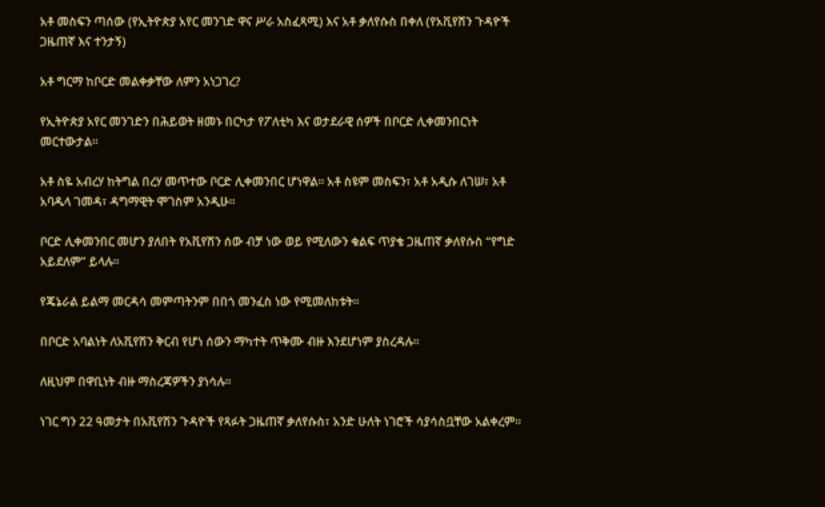አቶ መስፍን ጣሰው (የኢትዮጵያ አየር መንገድ ዋና ሥራ አስፈጻሚ) እና አቶ ቃለየሱስ በቀለ (የአቪየሽን ጉዳዮች ጋዜጠኛ እና ተንታኝ)

አቶ ግርማ ከቦርድ መልቀቃቸው ለምን አነጋገረ?

የኢትዮጵያ አየር መንገድን በሕይወት ዘመኑ በርካታ የፖለቲካ እና ወታደራዊ ሰዎች በቦርድ ሊቀመንበርነት መርተውታል።

አቶ ስዬ አብረሃ ከትግል በረሃ መጥተው ቦርድ ሊቀመንበር ሆነዋል። አቶ ስዩም መስፍን፣ አቶ አዲሱ ለገሠ፣ አቶ አባዱላ ገመዳ፣ ዳግማዊት ሞገስም አንዲሁ።

ቦርድ ሊቀመንበር መሆን ያለበት የአቪየሽን ሰው ብቻ ነው ወይ የሚለውን ቁልፍ ጥያቄ ጋዜጠኛ ቃለየሱስ “የግድ አይደለም” ይላሉ።

የጄኔራል ይልማ መርዳሳ መምጣትንም በበጎ መንፈስ ነው የሚመለከቱት።

በቦርድ አባልነት ለአቪየሽን ቅርብ የሆነ ሰውን ማካተት ጥቅሙ ብዙ እንደሆነም ያስረዳሉ።

ለዚህም በዋቢነት ብዙ ማስረጃዎችን ያነሳሉ።

ነገር ግን 22 ዓመታት በአቪየሽን ጉዳዮች የጻፉት ጋዜጠኛ ቃለየሱስ፣ አንድ ሁለት ነገሮች ሳያሳስቧቸው አልቀረም።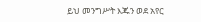ይህ መንግሥት እጁን ወደ አየር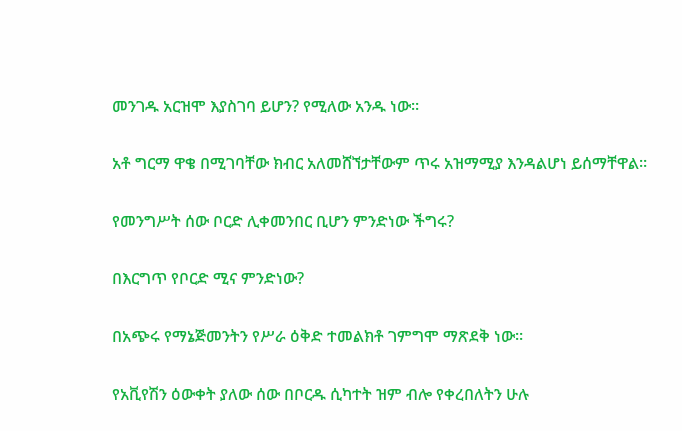መንገዱ አርዝሞ እያስገባ ይሆን? የሚለው አንዱ ነው።

አቶ ግርማ ዋቄ በሚገባቸው ክብር አለመሸኘታቸውም ጥሩ አዝማሚያ እንዳልሆነ ይሰማቸዋል።

የመንግሥት ሰው ቦርድ ሊቀመንበር ቢሆን ምንድነው ችግሩ?

በእርግጥ የቦርድ ሚና ምንድነው?

በአጭሩ የማኔጅመንትን የሥራ ዕቅድ ተመልክቶ ገምግሞ ማጽደቅ ነው።

የአቪየሽን ዕውቀት ያለው ሰው በቦርዱ ሲካተት ዝም ብሎ የቀረበለትን ሁሉ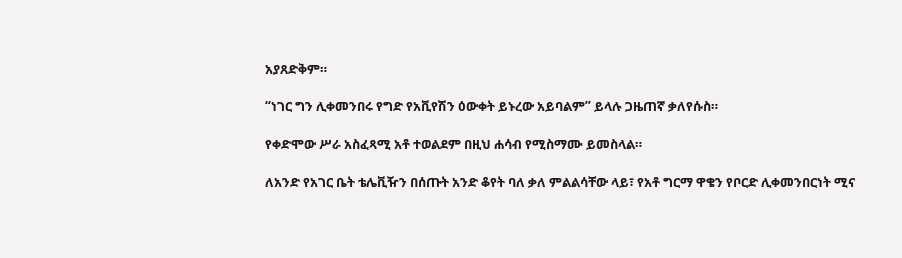አያጸድቅም።

“ነገር ግን ሊቀመንበሩ የግድ የአቪየሽን ዕውቀት ይኑረው አይባልም” ይላሉ ጋዜጠኛ ቃለየሱስ።

የቀድሞው ሥራ አስፈጻሚ አቶ ተወልደም በዚህ ሐሳብ የሚስማሙ ይመስላል።

ለአንድ የአገር ቤት ቴሌቪዥን በሰጡት አንድ ቆየት ባለ ቃለ ምልልሳቸው ላይ፣ የአቶ ግርማ ዋቄን የቦርድ ሊቀመንበርነት ሚና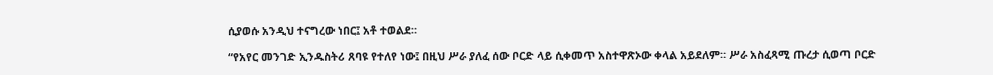ሲያወሱ አንዲህ ተናግረው ነበር፤ አቶ ተወልደ።

“የአየር መንገድ ኢንዱስትሪ ጸባዩ የተለየ ነው፤ በዚህ ሥራ ያለፈ ሰው ቦርድ ላይ ሲቀመጥ አስተዋጽኦው ቀላል አይደለም። ሥራ አስፈጻሚ ጡረታ ሲወጣ ቦርድ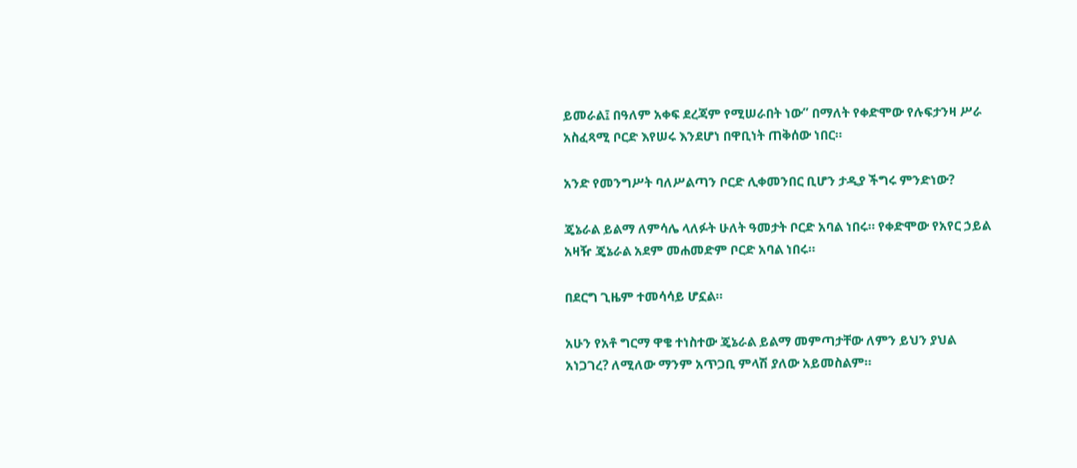ይመራል፤ በዓለም አቀፍ ደረጃም የሚሠራበት ነው” በማለት የቀድሞው የሉፍታንዛ ሥራ አስፈጻሚ ቦርድ እየሠሩ እንደሆነ በዋቢነት ጠቅሰው ነበር።

አንድ የመንግሥት ባለሥልጣን ቦርድ ሊቀመንበር ቢሆን ታዲያ ችግሩ ምንድነው?

ጄኔራል ይልማ ለምሳሌ ላለፉት ሁለት ዓመታት ቦርድ አባል ነበሩ። የቀድሞው የአየር ኃይል አዛዥ ጄኔራል አደም መሐመድም ቦርድ አባል ነበሩ።

በደርግ ጊዜም ተመሳሳይ ሆኗል።

አሁን የአቶ ግርማ ዋቄ ተነስተው ጄኔራል ይልማ መምጣታቸው ለምን ይህን ያህል አነጋገረ? ለሚለው ማንም አጥጋቢ ምላሽ ያለው አይመስልም።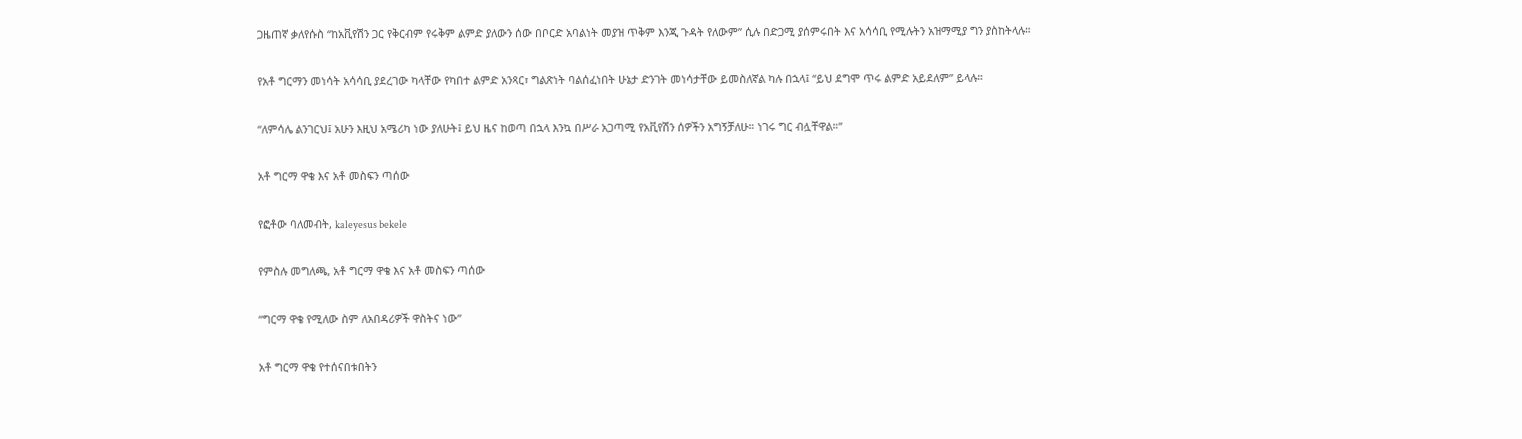ጋዜጠኛ ቃለየሱስ “ከአቪየሽን ጋር የቅርብም የሩቅም ልምድ ያለውን ሰው በቦርድ አባልነት መያዝ ጥቅም እንጂ ጉዳት የለውም” ሲሉ በድጋሚ ያሰምሩበት እና አሳሳቢ የሚሉትን አዝማሚያ ግን ያስከትላሉ።

የአቶ ግርማን መነሳት አሳሳቢ ያደረገው ካላቸው የካበተ ልምድ አንጻር፣ ግልጽነት ባልሰፈነበት ሁኔታ ድንገት መነሳታቸው ይመስለኛል ካሉ በኋላ፤ “ይህ ደግሞ ጥሩ ልምድ አይደለም” ይላሉ።

“ለምሳሌ ልንገርህ፤ አሁን እዚህ አሜሪካ ነው ያለሁት፤ ይህ ዜና ከወጣ በኋላ እንኳ በሥራ አጋጣሚ የአቪየሽን ሰዎችን አግኝቻለሁ። ነገሩ ግር ብሏቸዋል።”

አቶ ግርማ ዋቄ እና አቶ መስፍን ጣሰው

የፎቶው ባለመብት, kaleyesus bekele

የምስሉ መግለጫ, አቶ ግርማ ዋቄ እና አቶ መስፍን ጣሰው

“ግርማ ዋቄ የሚለው ስም ለአበዳሪዎች ዋስትና ነው”

አቶ ግርማ ዋቄ የተሰናበቱበትን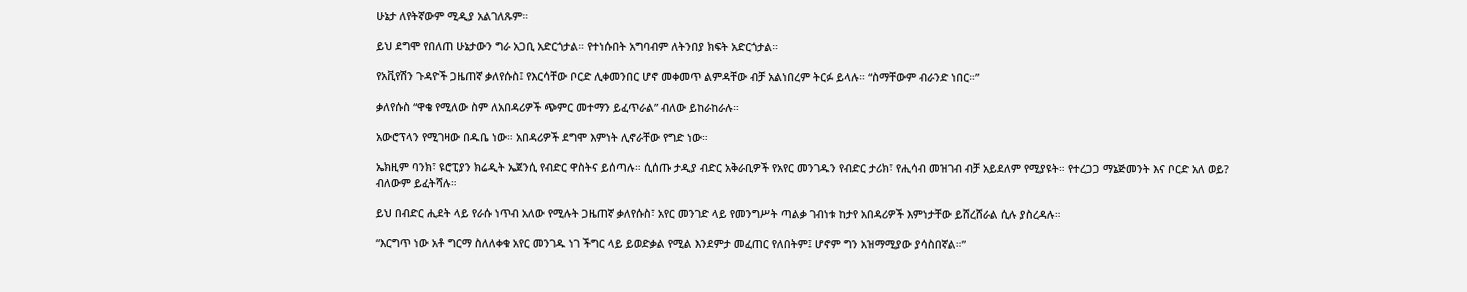ሁኔታ ለየትኛውም ሚዲያ አልገለጹም።

ይህ ደግሞ የበለጠ ሁኔታውን ግራ አጋቢ አድርጎታል። የተነሱበት አግባብም ለትንበያ ክፍት አድርጎታል።

የአቪየሽን ጉዳዮች ጋዜጠኛ ቃለየሱስ፤ የእርሳቸው ቦርድ ሊቀመንበር ሆኖ መቀመጥ ልምዳቸው ብቻ አልነበረም ትርፉ ይላሉ። “ስማቸውም ብራንድ ነበር።”

ቃለየሱስ “ዋቄ የሚለው ስም ለአበዳሪዎች ጭምር መተማን ይፈጥራል” ብለው ይከራከራሉ።

አውሮፕላን የሚገዛው በዱቤ ነው። አበዳሪዎች ደግሞ እምነት ሊኖራቸው የግድ ነው።

ኤክዚም ባንክ፣ ዩሮፒያን ክሬዲት ኤጀንሲ የብድር ዋስትና ይሰጣሉ። ሲሰጡ ታዲያ ብድር አቅራቢዎች የአየር መንገዱን የብድር ታሪክ፣ የሒሳብ መዝገብ ብቻ አይደለም የሚያዩት። የተረጋጋ ማኔጅመንት እና ቦርድ አለ ወይ? ብለውም ይፈትሻሉ።

ይህ በብድር ሒደት ላይ የራሱ ነጥብ አለው የሚሉት ጋዜጠኛ ቃለየሱስ፣ አየር መንገድ ላይ የመንግሥት ጣልቃ ገብነቱ ከታየ አበዳሪዎች እምነታቸው ይሸረሸራል ሲሉ ያስረዳሉ።

“እርግጥ ነው አቶ ግርማ ስለለቀቁ አየር መንገዱ ነገ ችግር ላይ ይወድቃል የሚል እንደምታ መፈጠር የለበትም፤ ሆኖም ግን አዝማሚያው ያሳስበኛል።”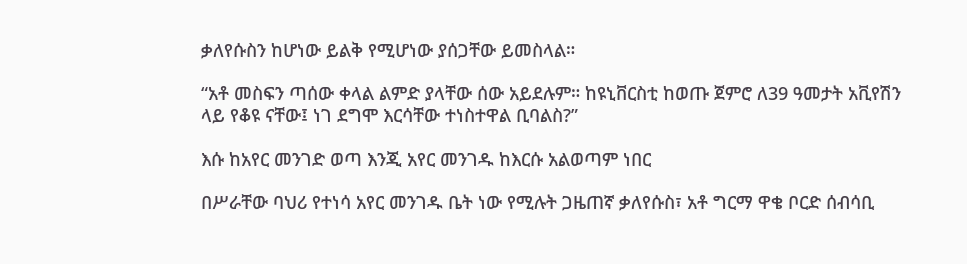ቃለየሱስን ከሆነው ይልቅ የሚሆነው ያሰጋቸው ይመስላል።

“አቶ መስፍን ጣሰው ቀላል ልምድ ያላቸው ሰው አይደሉም። ከዩኒቨርስቲ ከወጡ ጀምሮ ለ39 ዓመታት አቪየሽን ላይ የቆዩ ናቸው፤ ነገ ደግሞ እርሳቸው ተነስተዋል ቢባልስ?”

እሱ ከአየር መንገድ ወጣ እንጂ አየር መንገዱ ከእርሱ አልወጣም ነበር

በሥራቸው ባህሪ የተነሳ አየር መንገዱ ቤት ነው የሚሉት ጋዜጠኛ ቃለየሱስ፣ አቶ ግርማ ዋቄ ቦርድ ሰብሳቢ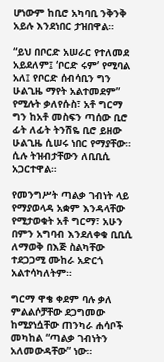ሆነውም ከቢሮ አካባቢ ንቅንቅ አይሉ እንደነበር ታዝበዋል።

“ይህ በቦርድ አሠራር የተለመደ አይደለም፤ ‘ቦርድ ሩም’ የሚባል አለ፤ የቦርድ ሰብሳቢን ግን ሁልጊዜ ማየት አልተመደም” የሚሉት ቃለየሱስ፣ አቶ ግርማ ግን ከአቶ መስፍን ጣሰው ቢሮ ፊት ለፊት ትንሽዬ ቢሮ ይዘው ሁልጊዜ ሲሠሩ ነበር የማያቸው። ሲሉ ትዝብታቸውን ለቢቢሲ አጋርተዋል።

የመንግሥት ጣልቃ ገብነት ላይ የማያወላዳ አቋም እንዳላቸው የሚታወቁት አቶ ግርማ፣ አሁን በምን አግባብ እንደለቀቁ ቢቢሲ ለማወቅ በእጅ ስልካቸው ተደጋጋሚ ሙከራ አድርጎ አልተሳካለትም።

ግርማ ዋቄ ቀደም ባሉ ቃለ ምልልሶቻቸው ደጋግመው ከሚያነሷቸው ጠንካራ ሐሳቦች መካከል “ጣልቃ ገብነትን አለመውዳቸው” ነው።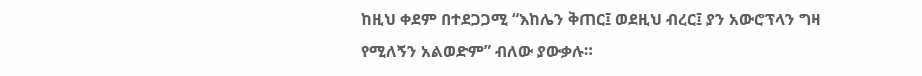ከዚህ ቀደም በተደጋጋሚ “እከሌን ቅጠር፤ ወደዚህ ብረር፤ ያን አውሮፕላን ግዛ የሚለኝን አልወድም” ብለው ያውቃሉ።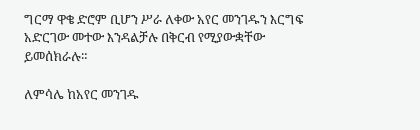ግርማ ዋቄ ድሮም ቢሆን ሥራ ለቀው አየር መንገዱን እርግፍ አድርገው መተው እንዳልቻሉ በቅርብ የሚያውቋቸው ይመሰክራሉ።

ለምሳሌ ከአየር መንገዱ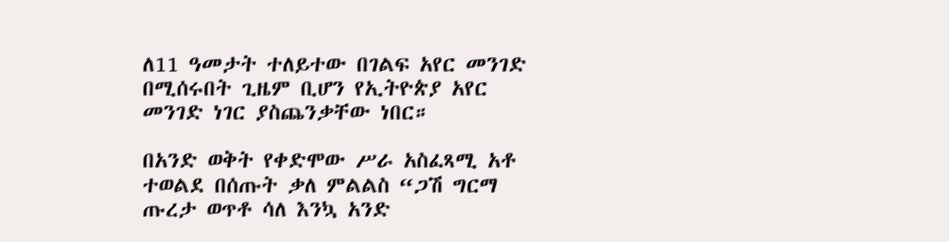ለ11 ዓመታት ተለይተው በገልፍ አየር መንገድ በሚሰሩበት ጊዜም ቢሆን የኢትዮጵያ አየር መንገድ ነገር ያስጨንቃቸው ነበር።

በአንድ ወቅት የቀድሞው ሥራ አስፈጻሚ አቶ ተወልደ በሰጡት ቃለ ምልልስ “ጋሽ ግርማ ጡረታ ወጥቶ ሳለ እንኳ አንድ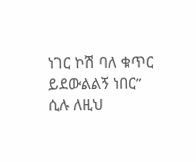ነገር ኮሽ ባለ ቁጥር ይደውልልኝ ነበር” ሲሉ ለዚህ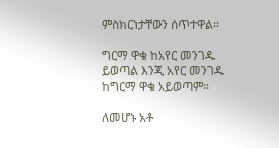ምስክርነታቸውን ሰጥተዋል።

ግርማ ዋቄ ከአየር መንገዱ ይወጣል እንጂ አየር መንገዱ ከግርማ ዋቄ አይወጣም።

ለመሆኑ አቶ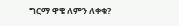ግርማ ዋቄ ለምን ለቀቁ?